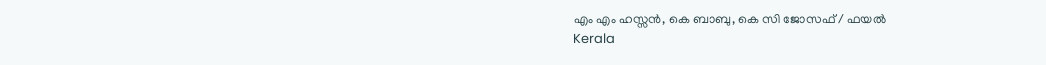എം എം ഹസ്സന്‍, കെ ബാബു, കെ സി ജോസഫ് / ഫയല്‍
Kerala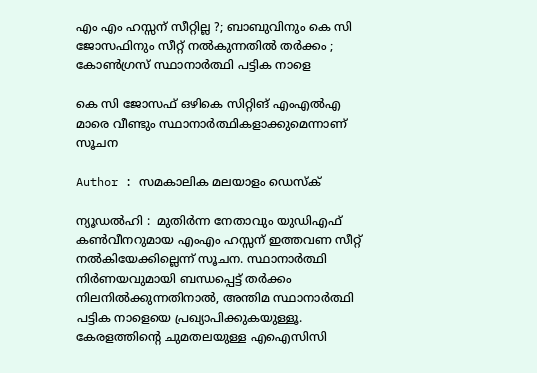എം എം ഹസ്സന് സീറ്റില്ല ?; ബാബുവിനും കെ സി ജോസഫിനും സീറ്റ് നല്‍കുന്നതില്‍ തര്‍ക്കം ; കോണ്‍ഗ്രസ് സ്ഥാനാര്‍ത്ഥി പട്ടിക നാളെ

കെ സി ജോസഫ് ഒഴികെ സിറ്റിങ് എംഎല്‍എ മാരെ വീണ്ടും സ്ഥാനാര്‍ത്ഥികളാക്കുമെന്നാണ് സൂചന

Author : സമകാലിക മലയാളം ഡെസ്ക്

ന്യൂഡല്‍ഹി :  മുതിര്‍ന്ന നേതാവും യുഡിഎഫ് കണ്‍വീനറുമായ എംഎം ഹസ്സന് ഇത്തവണ സീറ്റ് നല്‍കിയേക്കില്ലെന്ന് സൂചന. സ്ഥാനാര്‍ത്ഥി നിര്‍ണയവുമായി ബന്ധപ്പെട്ട് തര്‍ക്കം നിലനില്‍ക്കുന്നതിനാല്‍, അന്തിമ സ്ഥാനാര്‍ത്ഥി പട്ടിക നാളെയെ പ്രഖ്യാപിക്കുകയുള്ളൂ. കേരളത്തിന്റെ ചുമതലയുള്ള എഐസിസി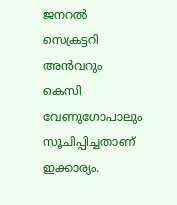ജനറല്‍ സെക്രട്ടറി അന്‍വറും കെസി വേണുഗോപാലും സൂചിപ്പിച്ചതാണ് ഇക്കാര്യം.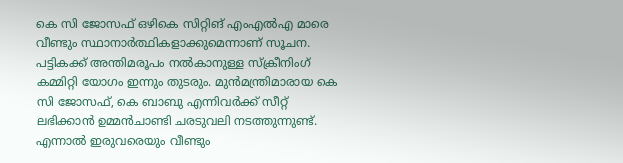കെ സി ജോസഫ് ഒഴികെ സിറ്റിങ് എംഎല്‍എ മാരെ വീണ്ടും സ്ഥാനാര്‍ത്ഥികളാക്കുമെന്നാണ് സൂചന. പട്ടികക്ക് അന്തിമരൂപം നല്‍കാനുള്ള സ്‌ക്രീനിംഗ് കമ്മിറ്റി യോഗം ഇന്നും തുടരും. മുന്‍മന്ത്രിമാരായ കെ സി ജോസഫ്, കെ ബാബു എന്നിവര്‍ക്ക് സീറ്റ് ലഭിക്കാന്‍ ഉമ്മന്‍ചാണ്ടി ചരടുവലി നടത്തുന്നുണ്ട്. എന്നാല്‍ ഇരുവരെയും വീണ്ടും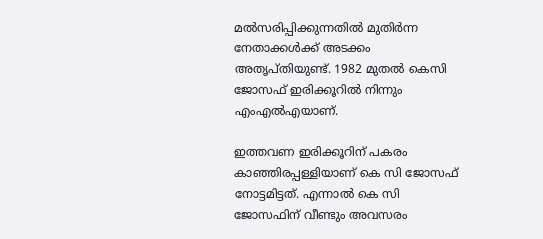മല്‍സരിപ്പിക്കുന്നതില്‍ മുതിര്‍ന്ന നേതാക്കള്‍ക്ക് അടക്കം അതൃപ്തിയുണ്ട്. 1982 മുതല്‍ കെസി ജോസഫ് ഇരിക്കൂറില്‍ നിന്നും എംഎല്‍എയാണ്.

ഇത്തവണ ഇരിക്കൂറിന് പകരം കാഞ്ഞിരപ്പള്ളിയാണ് കെ സി ജോസഫ് നോട്ടമിട്ടത്. എന്നാല്‍ കെ സി ജോസഫിന് വീണ്ടും അവസരം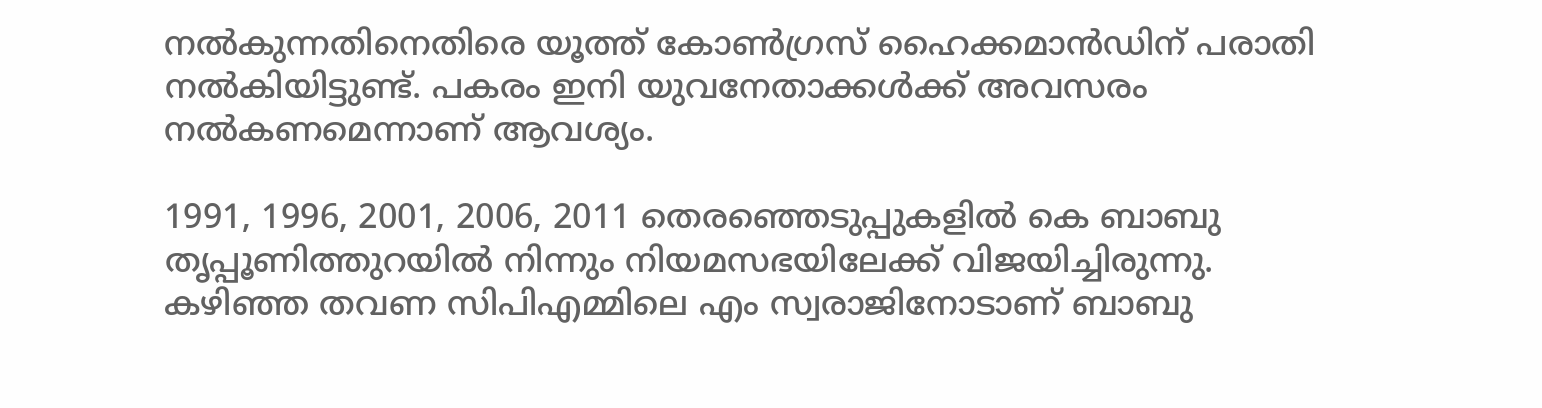നല്‍കുന്നതിനെതിരെ യൂത്ത് കോണ്‍ഗ്രസ് ഹൈക്കമാന്‍ഡിന് പരാതി നല്‍കിയിട്ടുണ്ട്. പകരം ഇനി യുവനേതാക്കള്‍ക്ക് അവസരം നല്‍കണമെന്നാണ് ആവശ്യം.

1991, 1996, 2001, 2006, 2011 തെരഞ്ഞെടുപ്പുകളില്‍ കെ ബാബു തൃപ്പൂണിത്തുറയില്‍ നിന്നും നിയമസഭയിലേക്ക് വിജയിച്ചിരുന്നു. കഴിഞ്ഞ തവണ സിപിഎമ്മിലെ എം സ്വരാജിനോടാണ് ബാബു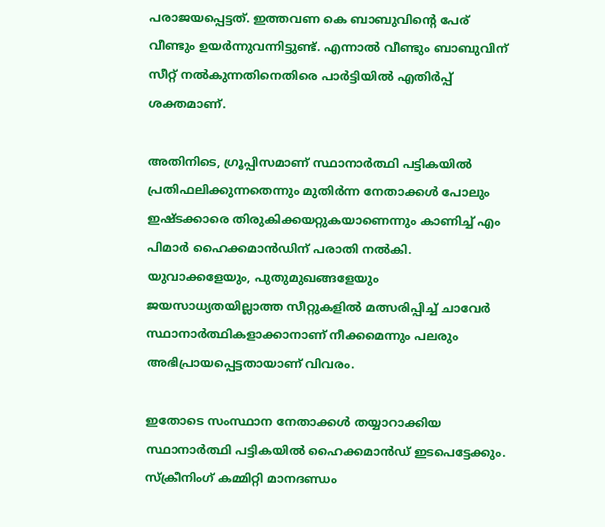പരാജയപ്പെട്ടത്. ഇത്തവണ കെ ബാബുവിന്റെ പേര് വീണ്ടും ഉയര്‍ന്നുവന്നിട്ടുണ്ട്. എന്നാല്‍ വീണ്ടും ബാബുവിന് സീറ്റ് നല്‍കുന്നതിനെതിരെ പാര്‍ട്ടിയില്‍ എതിര്‍പ്പ് ശക്തമാണ്.

അതിനിടെ, ഗ്രൂപ്പിസമാണ് സ്ഥാനാര്‍ത്ഥി പട്ടികയില്‍ പ്രതിഫലിക്കുന്നതെന്നും മുതിര്‍ന്ന നേതാക്കള്‍ പോലും ഇഷ്ടക്കാരെ തിരുകിക്കയറ്റുകയാണെന്നും കാണിച്ച് എം പിമാര്‍ ഹൈക്കമാന്‍ഡിന് പരാതി നല്‍കി. യുവാക്കളേയും, പുതുമുഖങ്ങളേയും ജയസാധ്യതയില്ലാത്ത സീറ്റുകളില്‍ മത്സരിപ്പിച്ച് ചാവേര്‍ സ്ഥാനാര്‍ത്ഥികളാക്കാനാണ് നീക്കമെന്നും പലരും അഭിപ്രായപ്പെട്ടതായാണ് വിവരം.

ഇതോടെ സംസ്ഥാന നേതാക്കള്‍ തയ്യാറാക്കിയ സ്ഥാനാര്‍ത്ഥി പട്ടികയില്‍ ഹൈക്കമാന്‍ഡ് ഇടപെട്ടേക്കും. സ്‌ക്രീനിംഗ് കമ്മിറ്റി മാനദണ്ഡം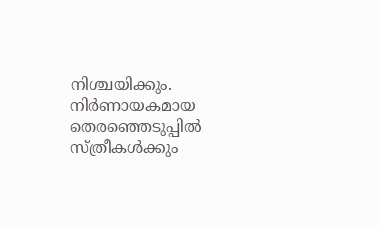നിശ്ചയിക്കും. നിര്‍ണായകമായ തെരഞ്ഞെടുപ്പില്‍ സ്ത്രീകള്‍ക്കും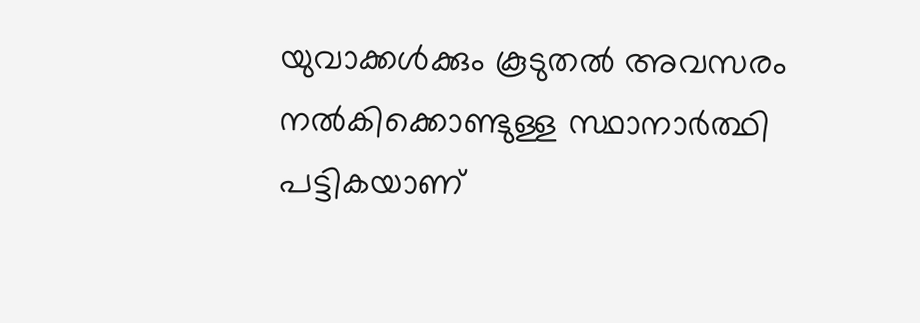യുവാക്കള്‍ക്കും കൂടുതല്‍ അവസരം നല്‍കിക്കൊണ്ടുള്ള സ്ഥാനാര്‍ത്ഥി പട്ടികയാണ്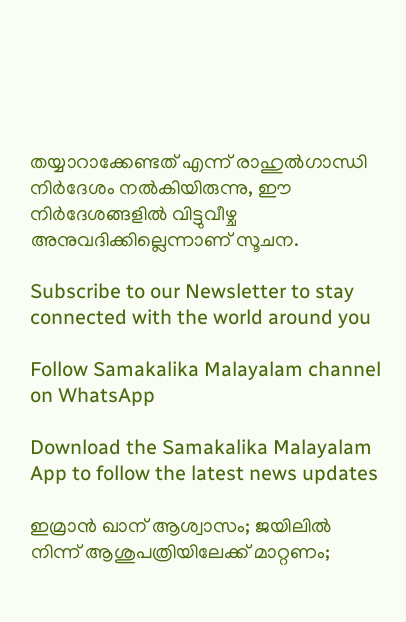തയ്യാറാക്കേണ്ടത് എന്ന് രാഹുല്‍ഗാന്ധി നിര്‍ദേശം നല്‍കിയിരുന്നു, ഈ നിര്‍ദേശങ്ങളില്‍ വിട്ടുവീഴ്ച അനുവദിക്കില്ലെന്നാണ് സൂചന.

Subscribe to our Newsletter to stay connected with the world around you

Follow Samakalika Malayalam channel on WhatsApp

Download the Samakalika Malayalam App to follow the latest news updates

ഇമ്രാന്‍ ഖാന് ആശ്വാസം; ജയിലില്‍ നിന്ന് ആശുപത്രിയിലേക്ക് മാറ്റണം;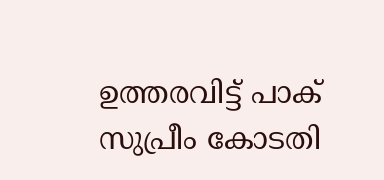ഉത്തരവിട്ട് പാക് സുപ്രീം കോടതി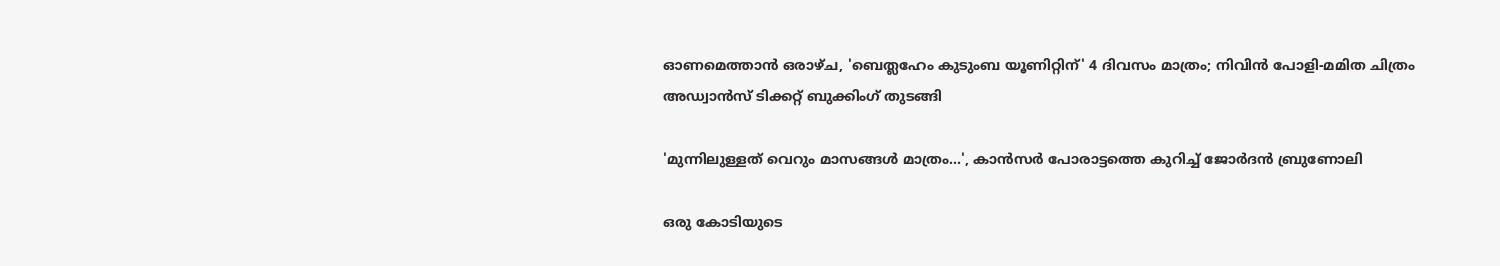ഓണമെത്താൻ ഒരാഴ്ച, 'ബെത്ലഹേം കുടുംബ യൂണിറ്റിന്' 4 ദിവസം മാത്രം; നിവിൻ പോളി-മമിത ചിത്രം അഡ്വാൻസ് ടിക്കറ്റ് ബുക്കിംഗ് തുടങ്ങി

'മുന്നിലുള്ളത് വെറും മാസങ്ങൾ മാത്രം...', കാൻസർ പോരാട്ടത്തെ കുറിച്ച് ജോർദൻ ബ്രുണോലി

ഒരു കോടിയുടെ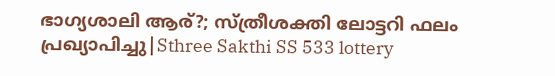ഭാഗ്യശാലി ആര്?; സ്ത്രീശക്തി ലോട്ടറി ഫലം പ്രഖ്യാപിച്ചു|Sthree Sakthi SS 533 lottery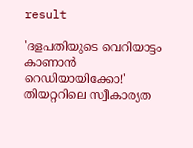result

'ദളപതിയുടെ വെറിയാട്ടം കാണാൻ റെഡിയായിക്കോ!' തിയറ്ററിലെ സ്വീകാര്യത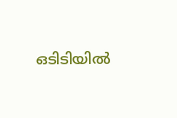ഒടിടിയിൽ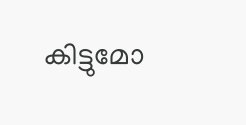കിട്ടുമോ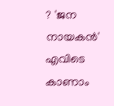? 'ജന നായകൻ' എവിടെ കാണാം